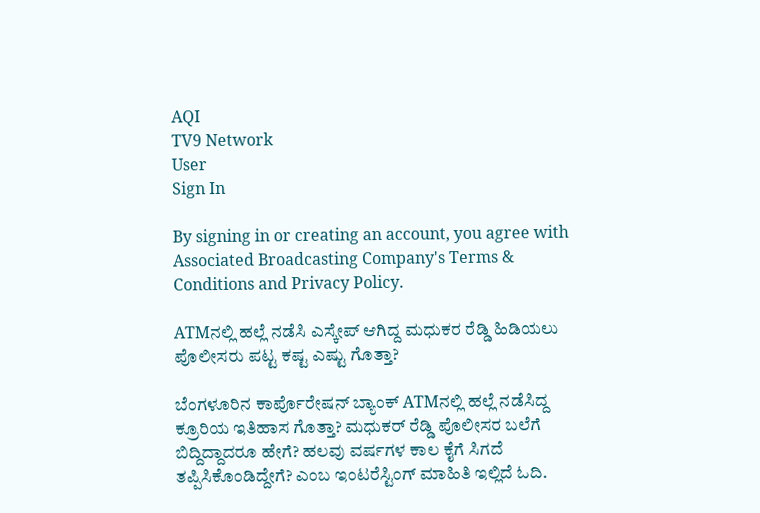AQI
TV9 Network
User
Sign In

By signing in or creating an account, you agree with Associated Broadcasting Company's Terms & Conditions and Privacy Policy.

ATMನಲ್ಲಿ ಹಲ್ಲೆ ನಡೆಸಿ ಎಸ್ಕೇಪ್ ಆಗಿದ್ದ ಮಧುಕರ ರೆಡ್ಡಿ ಹಿಡಿಯಲು ಪೊಲೀಸರು ಪಟ್ಟ ಕಷ್ಟ ಎಷ್ಟು ಗೊತ್ತಾ?

ಬೆಂಗಳೂರಿನ ಕಾರ್ಪೊರೇಷನ್ ಬ್ಯಾಂಕ್ ATMನಲ್ಲಿ ಹಲ್ಲೆ ನಡೆಸಿದ್ದ ಕ್ರೂರಿಯ ಇತಿಹಾಸ ಗೊತ್ತಾ? ಮಧುಕರ್ ರೆಡ್ಡಿ ಪೊಲೀಸರ ಬಲೆಗೆ ಬಿದ್ದಿದ್ದಾದರೂ ಹೇಗೆ? ಹಲವು ವರ್ಷಗಳ ಕಾಲ ಕೈಗೆ ಸಿಗದೆ ತಪ್ಪಿಸಿಕೊಂಡಿದ್ದೇಗೆ? ಎಂಬ ಇಂಟರೆಸ್ಟಿಂಗ್ ಮಾಹಿತಿ ಇಲ್ಲಿದೆ ಓದಿ.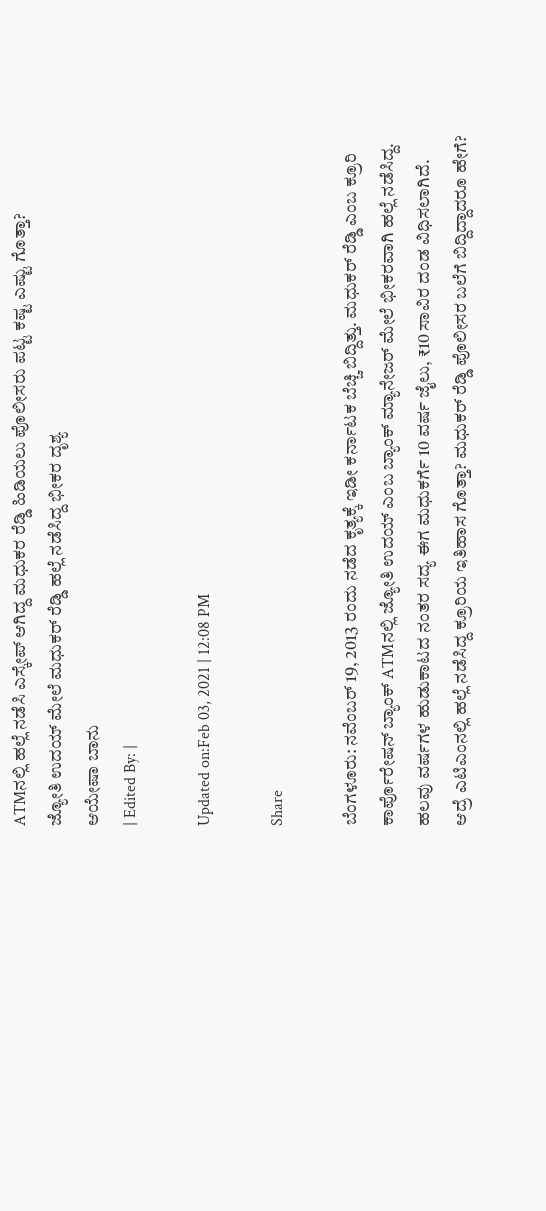ATMನಲ್ಲಿ ಹಲ್ಲೆ ನಡೆಸಿ ಎಸ್ಕೇಪ್ ಆಗಿದ್ದ ಮಧುಕರ ರೆಡ್ಡಿ ಹಿಡಿಯಲು ಪೊಲೀಸರು ಪಟ್ಟ ಕಷ್ಟ ಎಷ್ಟು ಗೊತ್ತಾ?
ಜ್ಯೋತಿ ಉದಯ್ ಮೇಲೆ ಮಧುಕರ್ ರೆಡ್ಡಿ ಹಲ್ಲೆ ನಡೆಸಿದ್ದ ಭೀಕರ ದೃಶ್ಯ
ಆಯೇಷಾ ಬಾನು
| Edited By: |

Updated on:Feb 03, 2021 | 12:08 PM

Share

ಬೆಂಗಳೂರು: ನವೆಂಬರ್ 19, 2013 ರಂದು ನಡೆದ ಕೃತ್ಯಕ್ಕೆ ಇಡೀ ಕರ್ನಾಟಕ ಬೆಚ್ಚಿ ಬಿದ್ದಿತ್ತು. ಮಧುಕರ್ ರೆಡ್ಡಿ ಎಂಬ ಕ್ರೂರಿ ಕಾರ್ಪೊರೇಷನ್ ಬ್ಯಾಂಕ್ ATMನಲ್ಲಿ ಜ್ಯೋತಿ ಉದಯ್ ಎಂಬ ಬ್ಯಾಂಕ್ ಮ್ಯಾನೇಜರ್ ಮೇಲೆ ಭೀಕರವಾಗಿ ಹಲ್ಲೆ ನಡೆಸಿದ್ದ. ಹಲವು ವರ್ಷಗಳ ಹುಡುಕಾಟದ ನಂತರ ಸದ್ಯ ಈಗ ಮಧುಕರ್ಗೆ 10 ವರ್ಷ ಜೈಲು, ₹10 ಸಾವಿರ ದಂಡ ವಿಧಿಸಲಾಗಿದೆ. ಆದ್ರೆ ಎಟಿಎಂನಲ್ಲಿ ಹಲ್ಲೆ ನಡೆಸಿದ್ದ ಕ್ರೂರಿಯ ಇತಿಹಾಸ ಗೊತ್ತಾ? ಮಧುಕರ್ ರೆಡ್ಡಿ ಪೊಲೀಸರ ಬಲೆಗೆ ಬಿದ್ದಿದ್ದಾದರೂ ಹೇಗೆ?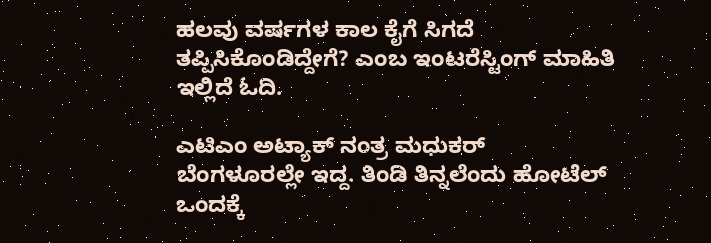ಹಲವು ವರ್ಷಗಳ ಕಾಲ ಕೈಗೆ ಸಿಗದೆ ತಪ್ಪಿಸಿಕೊಂಡಿದ್ದೇಗೆ? ಎಂಬ ಇಂಟರೆಸ್ಟಿಂಗ್ ಮಾಹಿತಿ ಇಲ್ಲಿದೆ ಓದಿ.

ಎಟಿಎಂ ಅಟ್ಯಾಕ್ ನಂತ್ರ ಮಧುಕರ್ ಬೆಂಗಳೂರಲ್ಲೇ ಇದ್ದ. ತಿಂಡಿ ತಿನ್ನಲೆಂದು ಹೋಟೆಲ್ ಒಂದಕ್ಕೆ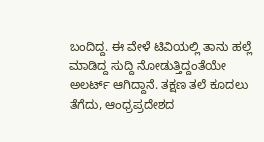ಬಂದಿದ್ದ. ಈ ವೇಳೆ ಟಿವಿಯಲ್ಲಿ ತಾನು ಹಲ್ಲೆ ಮಾಡಿದ್ದ ಸುದ್ದಿ ನೋಡುತ್ತಿದ್ದಂತೆಯೇ ಅಲರ್ಟ್ ಆಗಿದ್ದಾನೆ. ತಕ್ಷಣ ತಲೆ ಕೂದಲು ತೆಗೆದು, ಆಂಧ್ರಪ್ರದೇಶದ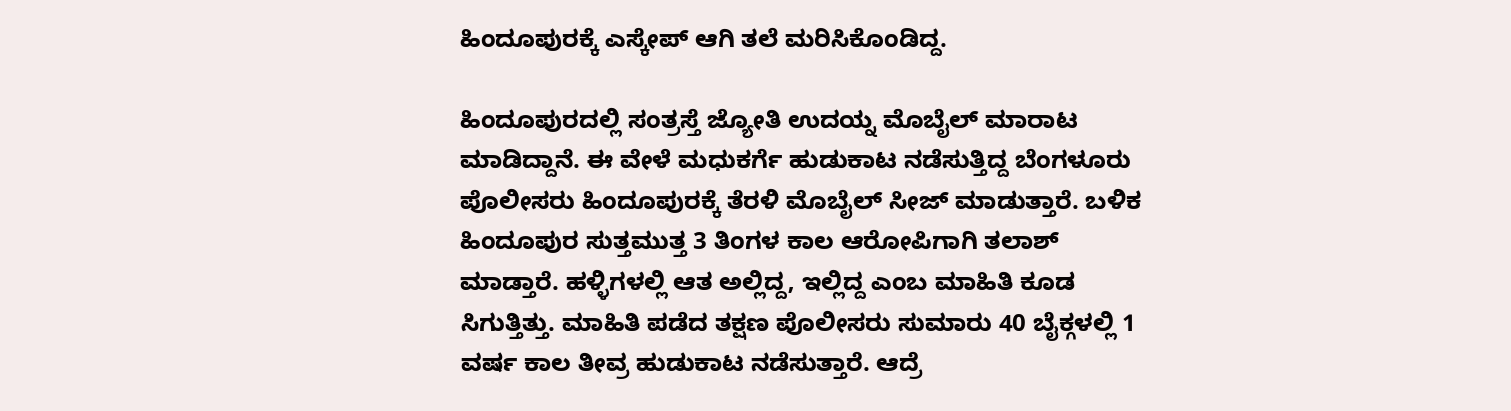ಹಿಂದೂಪುರಕ್ಕೆ ಎಸ್ಕೇಪ್ ಆಗಿ ತಲೆ ಮರಿಸಿಕೊಂಡಿದ್ದ.

ಹಿಂದೂಪುರದಲ್ಲಿ ಸಂತ್ರಸ್ತೆ ಜ್ಯೋತಿ ಉದಯ್ನ ಮೊಬೈಲ್ ಮಾರಾಟ ಮಾಡಿದ್ದಾನೆ. ಈ ವೇಳೆ ಮಧುಕರ್ಗೆ ಹುಡುಕಾಟ ನಡೆಸುತ್ತಿದ್ದ ಬೆಂಗಳೂರು ಪೊಲೀಸರು ಹಿಂದೂಪುರಕ್ಕೆ ತೆರಳಿ ಮೊಬೈಲ್ ಸೀಜ್ ಮಾಡುತ್ತಾರೆ. ಬಳಿಕ ಹಿಂದೂಪುರ ಸುತ್ತಮುತ್ತ 3 ತಿಂಗಳ ಕಾಲ ಆರೋಪಿಗಾಗಿ ತಲಾಶ್ ಮಾಡ್ತಾರೆ. ಹಳ್ಳಿಗಳಲ್ಲಿ ಆತ ಅಲ್ಲಿದ್ದ, ಇಲ್ಲಿದ್ದ ಎಂಬ ಮಾಹಿತಿ ಕೂಡ ಸಿಗುತ್ತಿತ್ತು. ಮಾಹಿತಿ ಪಡೆದ ತಕ್ಷಣ ಪೊಲೀಸರು ಸುಮಾರು 40 ಬೈಕ್ಗಳಲ್ಲಿ 1 ವರ್ಷ ಕಾಲ ತೀವ್ರ ಹುಡುಕಾಟ ನಡೆಸುತ್ತಾರೆ. ಆದ್ರೆ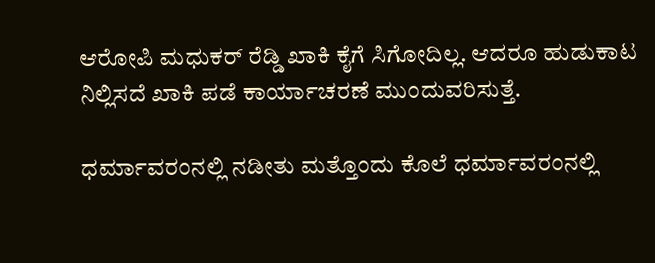ಆರೋಪಿ ಮಧುಕರ್ ರೆಡ್ಡಿ ಖಾಕಿ ಕೈಗೆ ಸಿಗೋದಿಲ್ಲ. ಆದರೂ ಹುಡುಕಾಟ ನಿಲ್ಲಿಸದೆ ಖಾಕಿ ಪಡೆ ಕಾರ್ಯಾಚರಣೆ ಮುಂದುವರಿಸುತ್ತೆ.

ಧರ್ಮಾವರಂನಲ್ಲಿ ನಡೀತು ಮತ್ತೊಂದು ಕೊಲೆ ಧರ್ಮಾವರಂನಲ್ಲಿ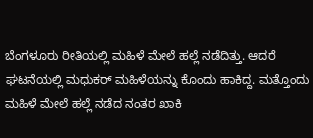ಬೆಂಗಳೂರು ರೀತಿಯಲ್ಲಿ ಮಹಿಳೆ ಮೇಲೆ ಹಲ್ಲೆ ನಡೆದಿತ್ತು. ಆದರೆ ಘಟನೆಯಲ್ಲಿ ಮಧುಕರ್ ಮಹಿಳೆಯನ್ನು ಕೊಂದು ಹಾಕಿದ್ದ. ಮತ್ತೊಂದು ಮಹಿಳೆ ಮೇಲೆ ಹಲ್ಲೆ ನಡೆದ ನಂತರ ಖಾಕಿ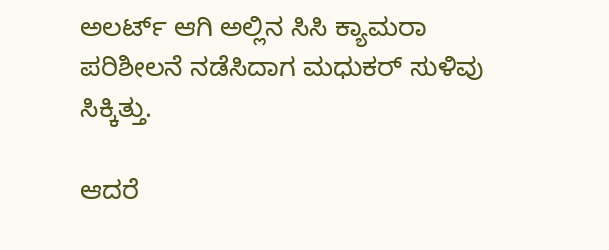ಅಲರ್ಟ್ ಆಗಿ ಅಲ್ಲಿನ ಸಿಸಿ ಕ್ಯಾಮರಾ ಪರಿಶೀಲನೆ ನಡೆಸಿದಾಗ ಮಧುಕರ್ ಸುಳಿವು ಸಿಕ್ಕಿತ್ತು.

ಆದರೆ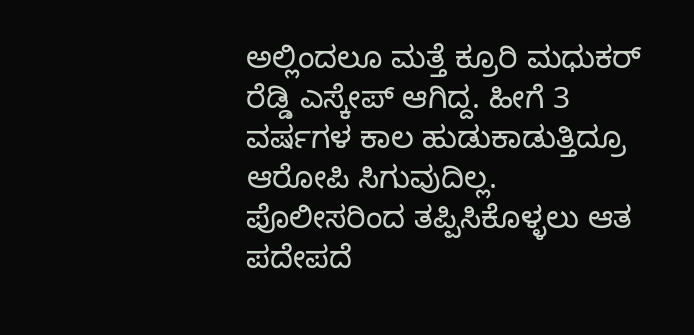ಅಲ್ಲಿಂದಲೂ ಮತ್ತೆ ಕ್ರೂರಿ ಮಧುಕರ್ ರೆಡ್ಡಿ ಎಸ್ಕೇಪ್ ಆಗಿದ್ದ. ಹೀಗೆ 3 ವರ್ಷಗಳ ಕಾಲ ಹುಡುಕಾಡುತ್ತಿದ್ರೂ ಆರೋಪಿ ಸಿಗುವುದಿಲ್ಲ. ಪೊಲೀಸರಿಂದ ತಪ್ಪಿಸಿಕೊಳ್ಳಲು ಆತ ಪದೇಪದೆ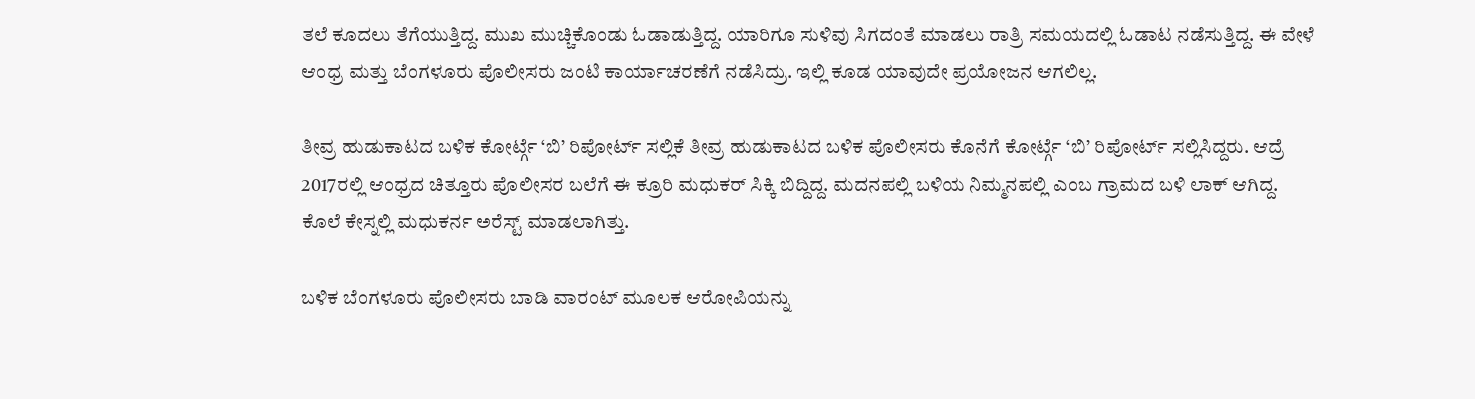ತಲೆ ಕೂದಲು ತೆಗೆಯುತ್ತಿದ್ದ. ಮುಖ ಮುಚ್ಚಿಕೊಂಡು ಓಡಾಡುತ್ತಿದ್ದ. ಯಾರಿಗೂ ಸುಳಿವು ಸಿಗದಂತೆ ಮಾಡಲು ರಾತ್ರಿ ಸಮಯದಲ್ಲಿ ಓಡಾಟ ನಡೆಸುತ್ತಿದ್ದ. ಈ ವೇಳೆ ಆಂಧ್ರ ಮತ್ತು ಬೆಂಗಳೂರು ಪೊಲೀಸರು ಜಂಟಿ ಕಾರ್ಯಾಚರಣೆಗೆ ನಡೆಸಿದ್ರು. ಇಲ್ಲಿ ಕೂಡ ಯಾವುದೇ ಪ್ರಯೋಜನ ಆಗಲಿಲ್ಲ.

ತೀವ್ರ ಹುಡುಕಾಟದ ಬಳಿಕ ಕೋರ್ಟ್ಗೆ ‘ಬಿ’ ರಿಪೋರ್ಟ್ ಸಲ್ಲಿಕೆ ತೀವ್ರ ಹುಡುಕಾಟದ ಬಳಿಕ ಪೊಲೀಸರು ಕೊನೆಗೆ ಕೋರ್ಟ್ಗೆ ‘ಬಿ’ ರಿಪೋರ್ಟ್ ಸಲ್ಲಿಸಿದ್ದರು. ಆದ್ರೆ 2017ರಲ್ಲಿ ಆಂಧ್ರದ ಚಿತ್ತೂರು ಪೊಲೀಸರ ಬಲೆಗೆ ಈ ಕ್ರೂರಿ ಮಧುಕರ್ ಸಿಕ್ಕಿ ಬಿದ್ದಿದ್ದ. ಮದನಪಲ್ಲಿ ಬಳಿಯ ನಿಮ್ಮನಪಲ್ಲಿ ಎಂಬ ಗ್ರಾಮದ ಬಳಿ ಲಾಕ್ ಆಗಿದ್ದ. ಕೊಲೆ ಕೇಸ್ನಲ್ಲಿ ಮಧುಕರ್ನ ಅರೆಸ್ಟ್ ಮಾಡಲಾಗಿತ್ತು.

ಬಳಿಕ ಬೆಂಗಳೂರು ಪೊಲೀಸರು ಬಾಡಿ ವಾರಂಟ್ ಮೂಲಕ ಆರೋಪಿಯನ್ನು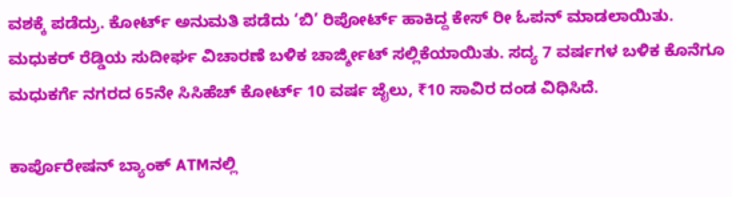ವಶಕ್ಕೆ ಪಡೆದ್ರು. ಕೋರ್ಟ್ ಅನುಮತಿ ಪಡೆದು ‘ಬಿ’ ರಿಪೋರ್ಟ್ ಹಾಕಿದ್ದ ಕೇಸ್ ರೀ ಓಪನ್ ಮಾಡಲಾಯಿತು. ಮಧುಕರ್ ರೆಡ್ಡಿಯ ಸುದೀರ್ಘ ವಿಚಾರಣೆ ಬಳಿಕ ಚಾರ್ಜ್ಶೀಟ್ ಸಲ್ಲಿಕೆಯಾಯಿತು. ಸದ್ಯ 7 ವರ್ಷಗಳ ಬಳಿಕ ಕೊನೆಗೂ ಮಧುಕರ್ಗೆ ನಗರದ 65ನೇ ಸಿಸಿಹೆಚ್ ಕೋರ್ಟ್‌ 10 ವರ್ಷ ಜೈಲು, ₹10 ಸಾವಿರ ದಂಡ ವಿಧಿಸಿದೆ.

ಕಾರ್ಪೊರೇಷನ್ ಬ್ಯಾಂಕ್ ATMನಲ್ಲಿ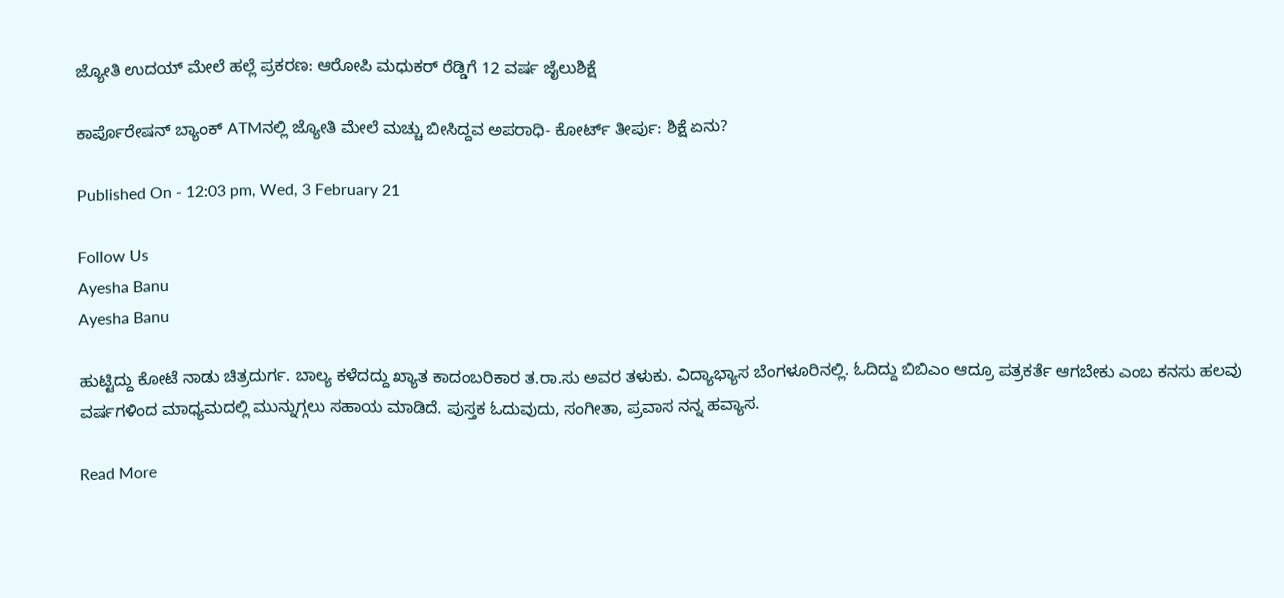ಜ್ಯೋತಿ ಉದಯ್ ಮೇಲೆ ಹಲ್ಲೆ ಪ್ರಕರಣ: ಆರೋಪಿ ಮಧುಕರ್ ರೆಡ್ಡಿಗೆ 12 ವರ್ಷ ಜೈಲುಶಿಕ್ಷೆ

ಕಾರ್ಪೊರೇಷನ್ ಬ್ಯಾಂಕ್ ATMನಲ್ಲಿ ಜ್ಯೋತಿ ಮೇಲೆ ಮಚ್ಚು ಬೀಸಿದ್ದವ ಅಪರಾಧಿ- ಕೋರ್ಟ್ ತೀರ್ಪು: ಶಿಕ್ಷೆ ಏನು?

Published On - 12:03 pm, Wed, 3 February 21

Follow Us
Ayesha Banu
Ayesha Banu

ಹುಟ್ಟಿದ್ದು ಕೋಟೆ ನಾಡು ಚಿತ್ರದುರ್ಗ. ಬಾಲ್ಯ ಕಳೆದದ್ದು ಖ್ಯಾತ ಕಾದಂಬರಿಕಾರ ತ.ರಾ.ಸು ಅವರ ತಳುಕು. ವಿದ್ಯಾಭ್ಯಾಸ ಬೆಂಗಳೂರಿನಲ್ಲಿ. ಓದಿದ್ದು ಬಿಬಿಎಂ ಆದ್ರೂ ಪತ್ರಕರ್ತೆ ಆಗಬೇಕು ಎಂಬ ಕನಸು ಹಲವು ವರ್ಷಗಳಿಂದ ಮಾಧ್ಯಮದಲ್ಲಿ ಮುನ್ನುಗ್ಗಲು ಸಹಾಯ ಮಾಡಿದೆ. ಪುಸ್ತಕ ಓದುವುದು, ಸಂಗೀತಾ, ಪ್ರವಾಸ ನನ್ನ ಹವ್ಯಾಸ.

Read More